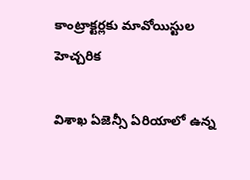కాంట్రాక్టర్లకు మావోయిస్టుల హెచ్చరిక

విశాఖ ఏజెన్సీ ఏరియాలో ఉన్న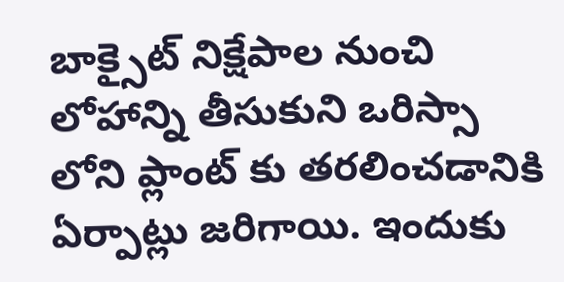బాక్సైట్ నిక్షేపాల నుంచి లోహాన్ని తీసుకుని ఒరిస్సా లోని ప్లాంట్ కు తరలించడానికి ఏర్పాట్లు జరిగాయి. ఇందుకు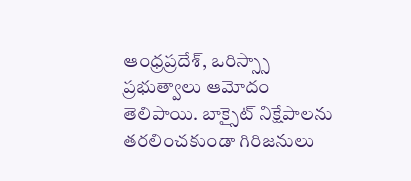ఆంధ్రప్రదేశ్, ఒరిస్స్సా ప్రభుత్వాలు ఆమోదం తెలిపాయి. బాక్సైట్ నిక్షేపాలను తరలించకుండా గిరిజనులు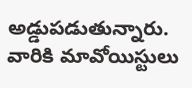అడ్డుపడుతున్నారు. వారికి మావోయిస్టులు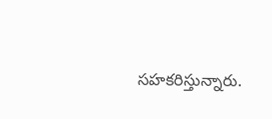సహకరిస్తున్నారు.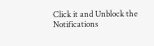Click it and Unblock the Notifications